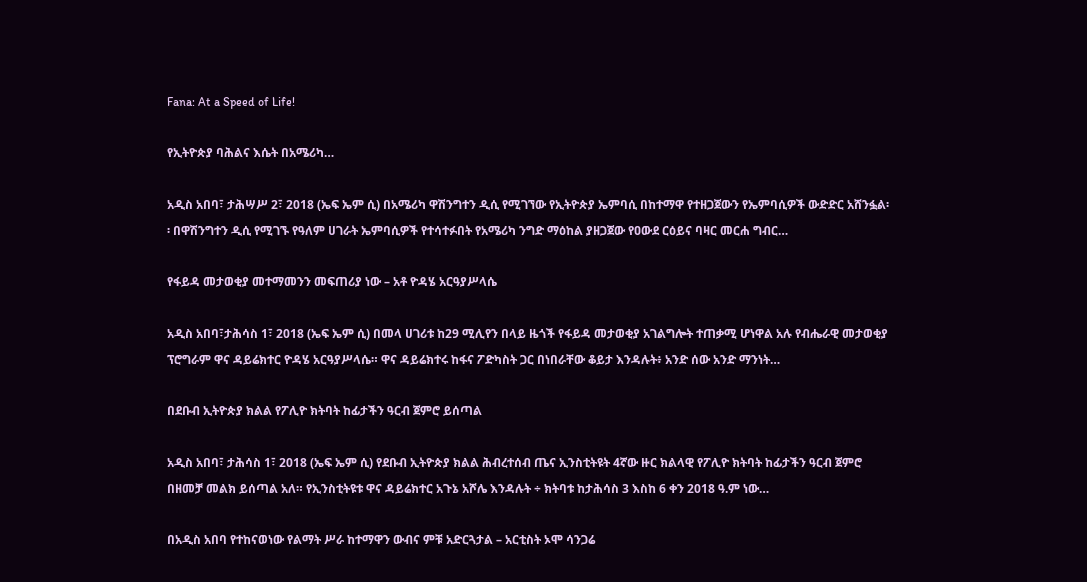Fana: At a Speed of Life!

የኢትዮጵያ ባሕልና እሴት በአሜሪካ…

አዲስ አበባ፣ ታሕሣሥ 2፣ 2018 (ኤፍ ኤም ሲ) በአሜሪካ ዋሽንግተን ዲሲ የሚገኘው የኢትዮጵያ ኤምባሲ በከተማዋ የተዘጋጀውን የኤምባሲዎች ውድድር አሸንፏል፡፡ በዋሽንግተን ዲሲ የሚገኙ የዓለም ሀገራት ኤምባሲዎች የተሳተፉበት የአሜሪካ ንግድ ማዕከል ያዘጋጀው የዐውደ ርዕይና ባዛር መርሐ ግብር…

የፋይዳ መታወቂያ መተማመንን መፍጠሪያ ነው – አቶ ዮዳሄ አርዓያሥላሴ

አዲስ አበባ፣ታሕሳስ 1፣ 2018 (ኤፍ ኤም ሲ) በመላ ሀገሪቱ ከ29 ሚሊየን በላይ ዜጎች የፋይዳ መታወቂያ አገልግሎት ተጠቃሚ ሆነዋል አሉ የብሔራዊ መታወቂያ ፕሮግራም ዋና ዳይሬክተር ዮዳሄ አርዓያሥላሴ። ዋና ዳይሬክተሩ ከፋና ፖድካስት ጋር በነበራቸው ቆይታ እንዳሉት፥ አንድ ሰው አንድ ማንነት…

በደቡብ ኢትዮጵያ ክልል የፖሊዮ ክትባት ከፊታችን ዓርብ ጀምሮ ይሰጣል

አዲስ አበባ፣ ታሕሳስ 1፣ 2018 (ኤፍ ኤም ሲ) የደቡብ ኢትዮጵያ ክልል ሕብረተሰብ ጤና ኢንስቲትዩት 4ኛው ዙር ክልላዊ የፖሊዮ ክትባት ከፊታችን ዓርብ ጀምሮ በዘመቻ መልክ ይሰጣል አለ። የኢንስቲትዩቱ ዋና ዳይሬክተር አጉኔ አሾሌ እንዳሉት ÷ ክትባቱ ከታሕሳስ 3 እስከ 6 ቀን 2018 ዓ.ም ነው…

በአዲስ አበባ የተከናወነው የልማት ሥራ ከተማዋን ውብና ምቹ አድርጓታል – አርቲስት ኦሞ ሳንጋሬ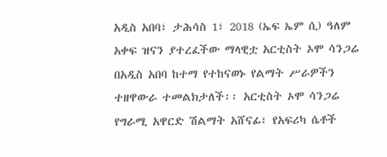አዲስ አበባ፣ ታሕሳስ 1፣ 2018 (ኤፍ ኤም ሲ) ዓለም አቀፍ ዝናን ያተረፈችው ማላዊቷ አርቲስት ኦሞ ሳንጋሬ በአዲስ አበባ ከተማ የተከናወኑ የልማት ሥራዎችን ተዘዋውራ ተመልክታለች፡፡ አርቲስት ኦሞ ሳንጋሬ የግራሚ አዋርድ ሽልማት አሸናፊ፣ የአፍሪካ ሴቶች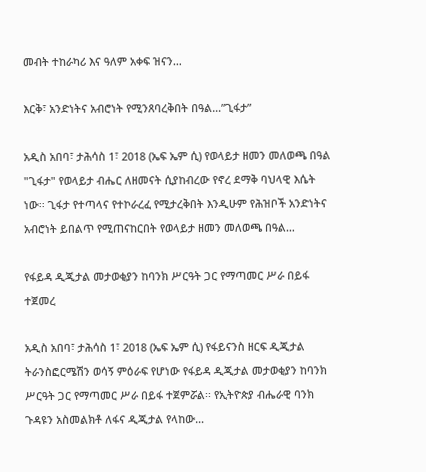መብት ተከራካሪ እና ዓለም አቀፍ ዝናን…

እርቅ፣ አንድነትና አብሮነት የሚንጸባረቅበት በዓል…”ጊፋታ”

አዲስ አበባ፣ ታሕሳስ 1፣ 2018 (ኤፍ ኤም ሲ) የወላይታ ዘመን መለወጫ በዓል "ጊፋታ" የወላይታ ብሔር ለዘመናት ሲያከብረው የኖረ ደማቅ ባህላዊ እሴት ነው፡፡ ጊፋታ የተጣላና የተኮራረፈ የሚታረቅበት እንዲሁም የሕዝቦች አንድነትና አብሮነት ይበልጥ የሚጠናከርበት የወላይታ ዘመን መለወጫ በዓል…

የፋይዳ ዲጂታል መታወቂያን ከባንክ ሥርዓት ጋር የማጣመር ሥራ በይፋ ተጀመረ

አዲስ አበባ፣ ታሕሳስ 1፣ 2018 (ኤፍ ኤም ሲ) የፋይናንስ ዘርፍ ዲጂታል ትራንስፎርሜሽን ወሳኝ ምዕራፍ የሆነው የፋይዳ ዲጂታል መታወቂያን ከባንክ ሥርዓት ጋር የማጣመር ሥራ በይፋ ተጀምሯል፡፡ የኢትዮጵያ ብሔራዊ ባንክ ጉዳዩን አስመልክቶ ለፋና ዲጂታል የላከው…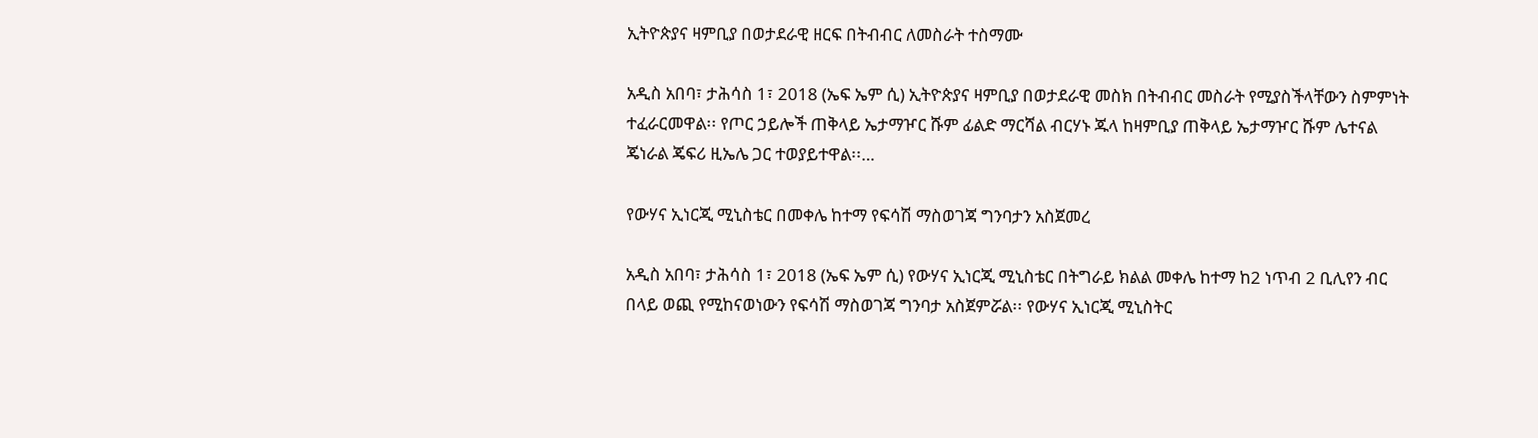ኢትዮጵያና ዛምቢያ በወታደራዊ ዘርፍ በትብብር ለመስራት ተስማሙ

አዲስ አበባ፣ ታሕሳስ 1፣ 2018 (ኤፍ ኤም ሲ) ኢትዮጵያና ዛምቢያ በወታደራዊ መስክ በትብብር መስራት የሚያስችላቸውን ስምምነት ተፈራርመዋል፡፡ የጦር ኃይሎች ጠቅላይ ኤታማዦር ሹም ፊልድ ማርሻል ብርሃኑ ጁላ ከዛምቢያ ጠቅላይ ኤታማዦር ሹም ሌተናል ጄነራል ጄፍሪ ዚኤሌ ጋር ተወያይተዋል፡፡…

የውሃና ኢነርጂ ሚኒስቴር በመቀሌ ከተማ የፍሳሽ ማስወገጃ ግንባታን አስጀመረ

አዲስ አበባ፣ ታሕሳስ 1፣ 2018 (ኤፍ ኤም ሲ) የውሃና ኢነርጂ ሚኒስቴር በትግራይ ክልል መቀሌ ከተማ ከ2 ነጥብ 2 ቢሊየን ብር በላይ ወጪ የሚከናወነውን የፍሳሽ ማስወገጃ ግንባታ አስጀምሯል፡፡ የውሃና ኢነርጂ ሚኒስትር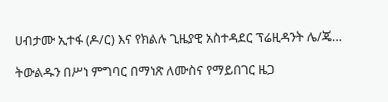ሀብታሙ ኢተፋ (ዶ/ር) እና የክልሉ ጊዜያዊ አስተዳደር ፕሬዚዳንት ሌ/ጄ…

ትውልዱን በሥነ ምግባር በማነጽ ለሙስና የማይበገር ዜጋ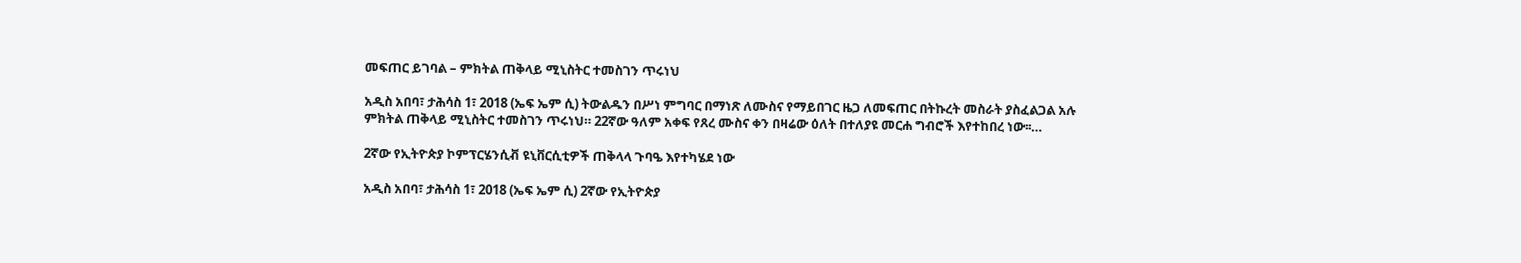መፍጠር ይገባል – ምክትል ጠቅላይ ሚኒስትር ተመስገን ጥሩነህ

አዲስ አበባ፣ ታሕሳስ 1፣ 2018 (ኤፍ ኤም ሲ) ትውልዱን በሥነ ምግባር በማነጽ ለሙስና የማይበገር ዜጋ ለመፍጠር በትኩረት መስራት ያስፈልጋል አሉ ምክትል ጠቅላይ ሚኒስትር ተመስገን ጥሩነህ። 22ኛው ዓለም አቀፍ የጸረ ሙስና ቀን በዛሬው ዕለት በተለያዩ መርሐ ግብሮች እየተከበረ ነው፡፡…

2ኛው የኢትዮጵያ ኮምፕርሄንሲቭ ዩኒቨርሲቲዎች ጠቅላላ ጉባዔ እየተካሄደ ነው

አዲስ አበባ፣ ታሕሳስ 1፣ 2018 (ኤፍ ኤም ሲ) 2ኛው የኢትዮጵያ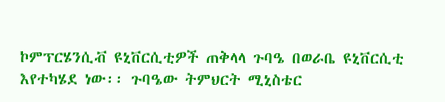ኮምፕርሄንሲቭ ዩኒቨርሲቲዎች ጠቅላላ ጉባዔ በወራቤ ዩኒቨርሲቲ  እየተካሄደ ነው፡፡ ጉባዔው ትምህርት ሚኒስቴር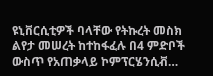ዩኒቨርሲቲዎች ባላቸው የትኩረት መስክ ልየታ መሠረት ከተከፋፈሉ በ4 ምድቦች ውስጥ የአጠቃላይ ኮምፕርሄንሲቭ…